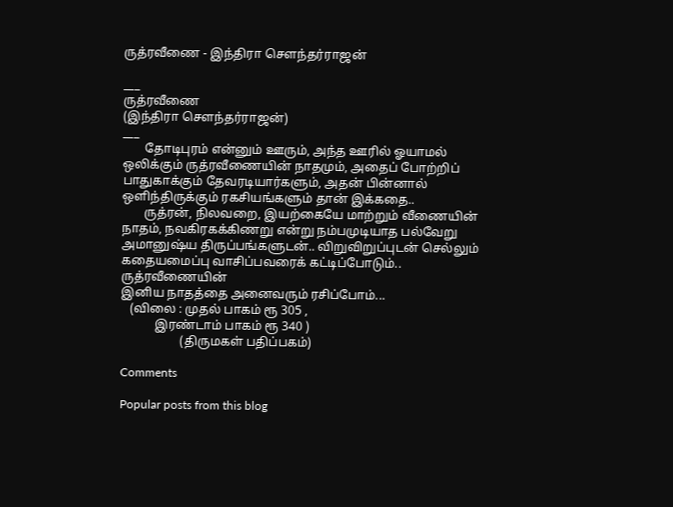ருத்ரவீணை - இந்திரா சௌந்தர்ராஜன்

___
ருத்ரவீணை
(இந்திரா சௌந்தர்ராஜன்)
___
       தோடிபுரம் என்னும் ஊரும், அந்த ஊரில் ஓயாமல் ஒலிக்கும் ருத்ரவீணையின் நாதமும், அதைப் போற்றிப் பாதுகாக்கும் தேவரடியார்களும், அதன் பின்னால் ஒளிந்திருக்கும் ரகசியங்களும் தான் இக்கதை..
       ருத்ரன், நிலவறை, இயற்கையே மாற்றும் வீணையின் நாதம், நவகிரகக்கிணறு என்று நம்பமுடியாத பல்வேறு அமானுஷ்ய திருப்பங்களுடன்.. விறுவிறுப்புடன் செல்லும் கதையமைப்பு வாசிப்பவரைக் கட்டிப்போடும்..
ருத்ரவீணையின்
இனிய நாதத்தை அனைவரும் ரசிப்போம்...
   (விலை : முதல் பாகம் ரூ 305 ,
           இரண்டாம் பாகம் ரூ 340 )
                   (திருமகள் பதிப்பகம்)

Comments

Popular posts from this blog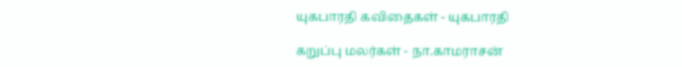யுகபாரதி கவிதைகள் - யுகபாரதி

கறுப்பு மலர்கள் - நா.காமராசன்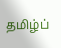தமிழ்ப்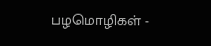பழமொழிகள் -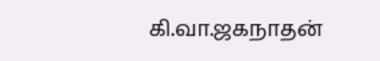கி.வா.ஜகநாதன்